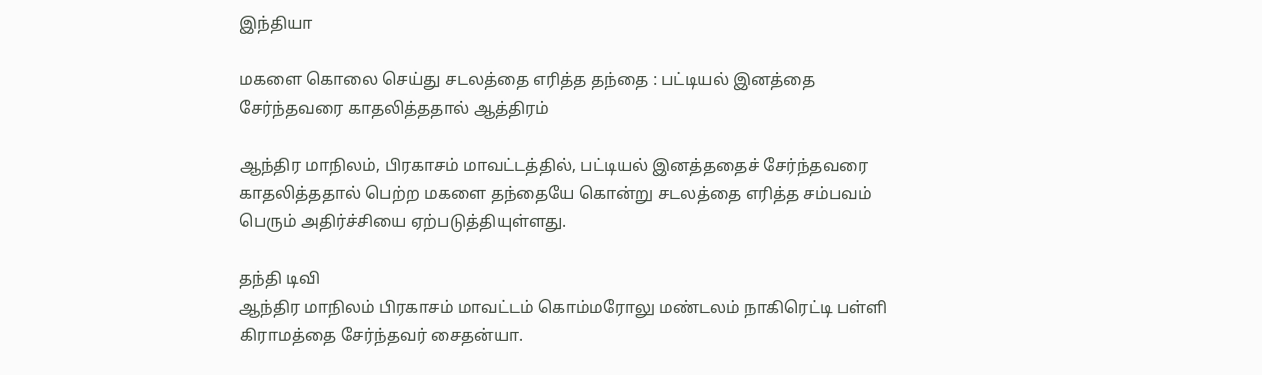இந்தியா

மகளை கொலை செய்து சடலத்தை எரித்த தந்தை : பட்டியல் இனத்தை சேர்ந்தவரை காதலித்ததால் ஆத்திரம்

ஆந்திர மாநிலம், பிரகாசம் மாவட்டத்தில், பட்டியல் இனத்ததைச் சேர்ந்தவரை காதலித்ததால் பெற்ற மகளை தந்தையே கொன்று சடலத்தை எரித்த சம்பவம் பெரும் அதிர்ச்சியை ஏற்படுத்தியுள்ளது.

தந்தி டிவி
ஆந்திர மாநிலம் பிரகாசம் மாவட்டம் கொம்மரோலு மண்டலம் நாகிரெட்டி பள்ளி கிராமத்தை சேர்ந்தவர் சைதன்யா.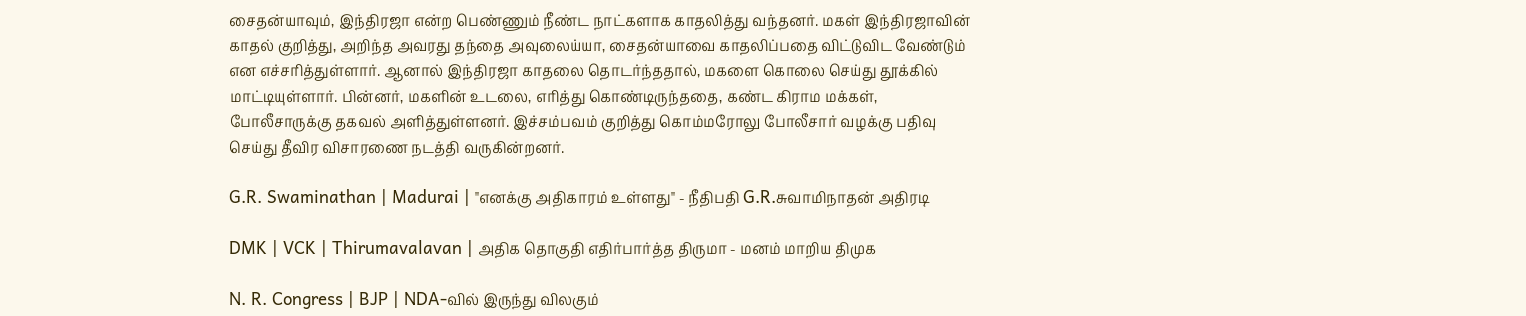சைதன்யாவும், இந்திரஜா என்ற பெண்ணும் நீண்ட நாட்களாக காதலித்து வந்தனர். மகள் இந்திரஜாவின் காதல் குறித்து, அறிந்த அவரது தந்தை அவுலைய்யா, சைதன்யாவை காதலிப்பதை விட்டுவிட வேண்டும் என எச்சரித்துள்ளார். ஆனால் இந்திரஜா காதலை தொடர்ந்ததால், மகளை கொலை செய்து தூக்கில் மாட்டியுள்ளார். பின்னர், மகளின் உடலை, எரித்து கொண்டிருந்ததை, கண்ட கிராம மக்கள், போலீசாருக்கு தகவல் அளித்துள்ளனர். இச்சம்பவம் குறித்து கொம்மரோலு போலீசார் வழக்கு பதிவு செய்து தீவிர விசாரணை நடத்தி வருகின்றனர்.

G.R. Swaminathan | Madurai | "எனக்கு அதிகாரம் உள்ளது" - நீதிபதி G.R.சுவாமிநாதன் அதிரடி

DMK | VCK | Thirumavalavan | அதிக தொகுதி எதிர்பார்த்த திருமா - மனம் மாறிய திமுக

N. R. Congress | BJP | NDA-வில் இருந்து விலகும்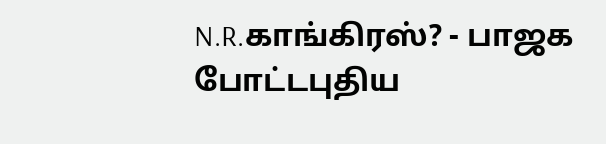N.R.காங்கிரஸ்? - பாஜக போட்டபுதிய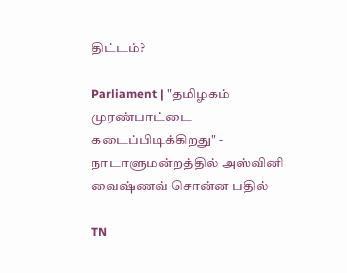திட்டம்?

Parliament | "தமிழகம் முரண்பாட்டை கடைப்பிடிக்கிறது" - நாடாளுமன்றத்தில் அஸ்வினி வைஷ்ணவ் சொன்ன பதில்

TN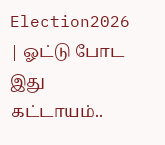Election2026 | ஓட்டு போட இது கட்டாயம்..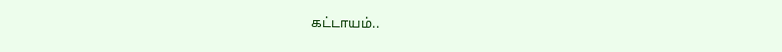கட்டாயம்..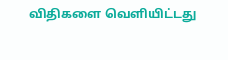விதிகளை வெளியிட்டது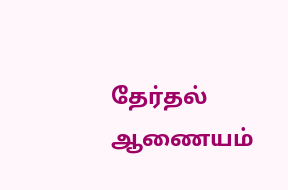தேர்தல் ஆணையம்